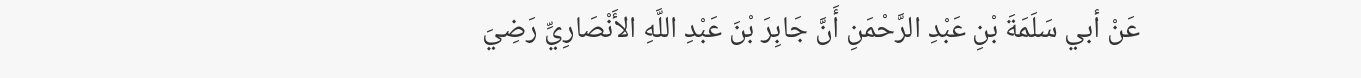عَنْ أبي سَلَمَةَ بْنِ عَبْدِ الرَّحْمَنِ أَنَّ جَابِرَ بْنَ عَبْدِ اللَّهِ الأَنْصَارِيِّ رَضِيَ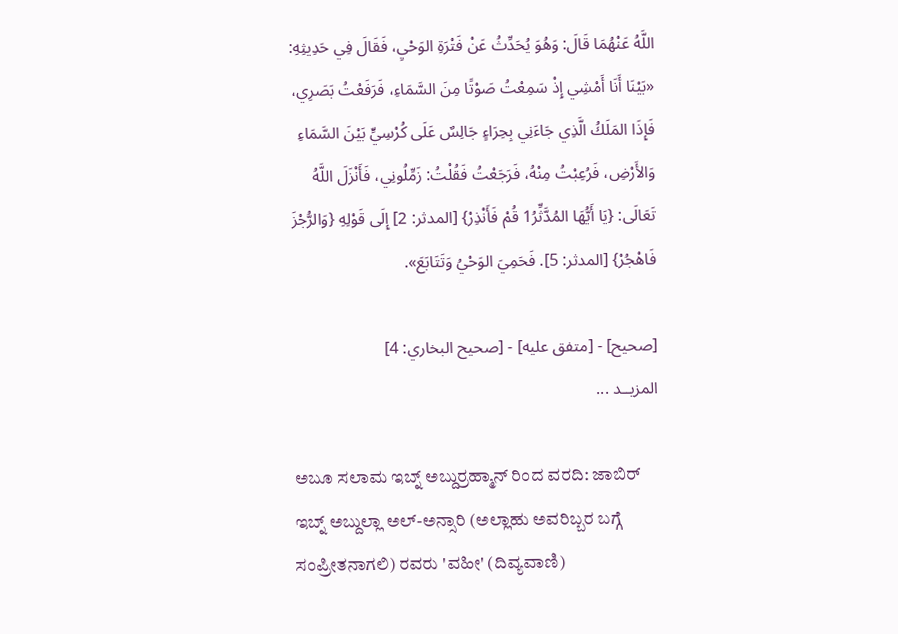اللَّهُ عَنْهُمَا قَالَ: وَهُوَ يُحَدِّثُ عَنْ فَتْرَةِ الوَحْيِ، فَقَالَ فِي حَدِيثِهِ:
«بَيْنَا أَنَا أَمْشِي إِذْ سَمِعْتُ صَوْتًا مِنَ السَّمَاءِ، فَرَفَعْتُ بَصَرِي، فَإِذَا المَلَكُ الَّذِي جَاءَنِي بِحِرَاءٍ جَالِسٌ عَلَى كُرْسِيٍّ بَيْنَ السَّمَاءِ وَالأَرْضِ، فَرُعِبْتُ مِنْهُ، فَرَجَعْتُ فَقُلْتُ: زَمِّلُونِي، فَأَنْزَلَ اللَّهُ تَعَالَى: {يَا أَيُّهَا المُدَّثِّرُ1 قُمْ فَأَنْذِرْ} [المدثر: 2] إِلَى قَوْلِهِ {وَالرُّجْزَ فَاهْجُرْ} [المدثر: 5]. فَحَمِيَ الوَحْيُ وَتَتَابَعَ».

[صحيح] - [متفق عليه] - [صحيح البخاري: 4]
المزيــد ...

ಅಬೂ ಸಲಾಮ ಇಬ್ನ್ ಅಬ್ದುರ್ರಹ್ಮಾನ್ ರಿಂದ ವರದಿ: ಜಾಬಿರ್ ಇಬ್ನ್ ಅಬ್ದುಲ್ಲಾ ಅಲ್-ಅನ್ಸಾರಿ (ಅಲ್ಲಾಹು ಅವರಿಬ್ಬರ ಬಗ್ಗೆ ಸಂಪ್ರೀತನಾಗಲಿ) ರವರು 'ವಹೀ' (ದಿವ್ಯವಾಣಿ)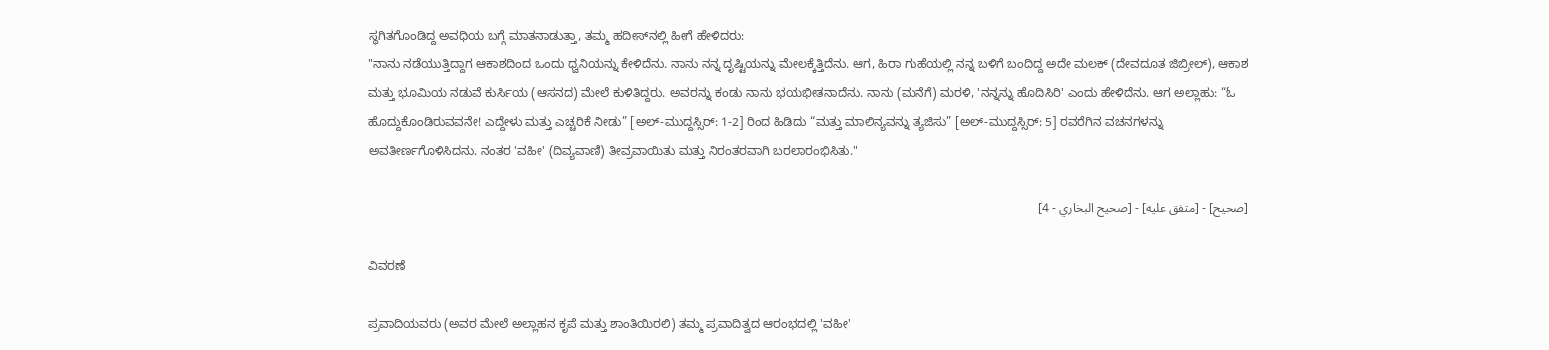ಸ್ಥಗಿತಗೊಂಡಿದ್ದ ಅವಧಿಯ ಬಗ್ಗೆ ಮಾತನಾಡುತ್ತಾ, ತಮ್ಮ ಹದೀಸ್‌ನಲ್ಲಿ ಹೀಗೆ ಹೇಳಿದರು:
"ನಾನು ನಡೆಯುತ್ತಿದ್ದಾಗ ಆಕಾಶದಿಂದ ಒಂದು ಧ್ವನಿಯನ್ನು ಕೇಳಿದೆನು. ನಾನು ನನ್ನ ದೃಷ್ಟಿಯನ್ನು ಮೇಲಕ್ಕೆತ್ತಿದೆನು. ಆಗ, ಹಿರಾ ಗುಹೆಯಲ್ಲಿ ನನ್ನ ಬಳಿಗೆ ಬಂದಿದ್ದ ಅದೇ ಮಲಕ್ (ದೇವದೂತ ಜಿಬ್ರೀಲ್), ಆಕಾಶ ಮತ್ತು ಭೂಮಿಯ ನಡುವೆ ಕುರ್ಸಿಯ (ಆಸನದ) ಮೇಲೆ ಕುಳಿತಿದ್ದರು. ಅವರನ್ನು ಕಂಡು ನಾನು ಭಯಭೀತನಾದೆನು. ನಾನು (ಮನೆಗೆ) ಮರಳಿ, 'ನನ್ನನ್ನು ಹೊದಿಸಿರಿ' ಎಂದು ಹೇಳಿದೆನು. ಆಗ ಅಲ್ಲಾಹು: “ಓ ಹೊದ್ದುಕೊಂಡಿರುವವನೇ! ಎದ್ದೇಳು ಮತ್ತು ಎಚ್ಚರಿಕೆ ನೀಡು” [ಅಲ್-ಮುದ್ದಸ್ಸಿರ್: 1-2] ರಿಂದ ಹಿಡಿದು “ಮತ್ತು ಮಾಲಿನ್ಯವನ್ನು ತ್ಯಜಿಸು” [ಅಲ್-ಮುದ್ದಸ್ಸಿರ್: 5] ರವರೆಗಿನ ವಚನಗಳನ್ನು ಅವತೀರ್ಣಗೊಳಿಸಿದನು. ನಂತರ 'ವಹೀ' (ದಿವ್ಯವಾಣಿ) ತೀವ್ರವಾಯಿತು ಮತ್ತು ನಿರಂತರವಾಗಿ ಬರಲಾರಂಭಿಸಿತು."

[صحيح] - [متفق عليه] - [صحيح البخاري - 4]

ವಿವರಣೆ

ಪ್ರವಾದಿಯವರು (ಅವರ ಮೇಲೆ ಅಲ್ಲಾಹನ ಕೃಪೆ ಮತ್ತು ಶಾಂತಿಯಿರಲಿ) ತಮ್ಮ ಪ್ರವಾದಿತ್ವದ ಆರಂಭದಲ್ಲಿ 'ವಹೀ'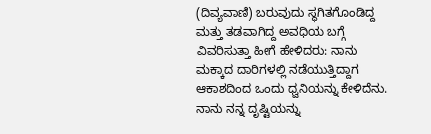(ದಿವ್ಯವಾಣಿ) ಬರುವುದು ಸ್ಥಗಿತಗೊಂಡಿದ್ದ ಮತ್ತು ತಡವಾಗಿದ್ದ ಅವಧಿಯ ಬಗ್ಗೆ ವಿವರಿಸುತ್ತಾ ಹೀಗೆ ಹೇಳಿದರು: ನಾನು ಮಕ್ಕಾದ ದಾರಿಗಳಲ್ಲಿ ನಡೆಯುತ್ತಿದ್ದಾಗ ಆಕಾಶದಿಂದ ಒಂದು ಧ್ವನಿಯನ್ನು ಕೇಳಿದೆನು. ನಾನು ನನ್ನ ದೃಷ್ಟಿಯನ್ನು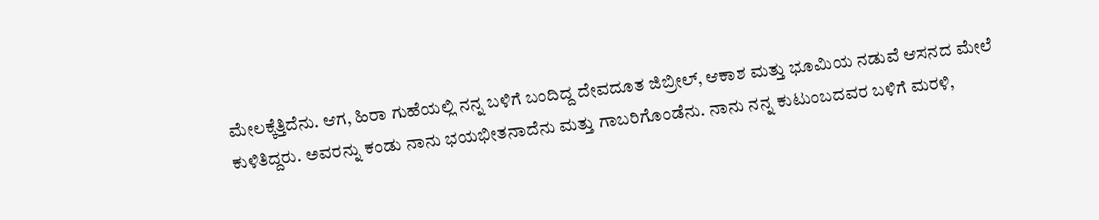ಮೇಲಕ್ಕೆತ್ತಿದೆನು. ಆಗ, ಹಿರಾ ಗುಹೆಯಲ್ಲಿ ನನ್ನ ಬಳಿಗೆ ಬಂದಿದ್ದ ದೇವದೂತ ಜಿಬ್ರೀಲ್, ಆಕಾಶ ಮತ್ತು ಭೂಮಿಯ ನಡುವೆ ಆಸನದ ಮೇಲೆ ಕುಳಿತಿದ್ದರು. ಅವರನ್ನು ಕಂಡು ನಾನು ಭಯಭೀತನಾದೆನು ಮತ್ತು ಗಾಬರಿಗೊಂಡೆನು. ನಾನು ನನ್ನ ಕುಟುಂಬದವರ ಬಳಿಗೆ ಮರಳಿ,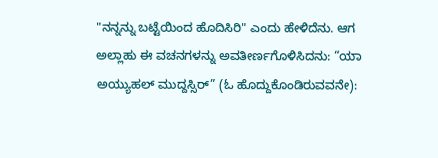"ನನ್ನನ್ನು ಬಟ್ಟೆಯಿಂದ ಹೊದಿಸಿರಿ" ಎಂದು ಹೇಳಿದೆನು. ಆಗ ಅಲ್ಲಾಹು ಈ ವಚನಗಳನ್ನು ಅವತೀರ್ಣಗೊಳಿಸಿದನು: “ಯಾ ಅಯ್ಯುಹಲ್ ಮುದ್ದಸ್ಸಿರ್” (ಓ ಹೊದ್ದುಕೊಂಡಿರುವವನೇ):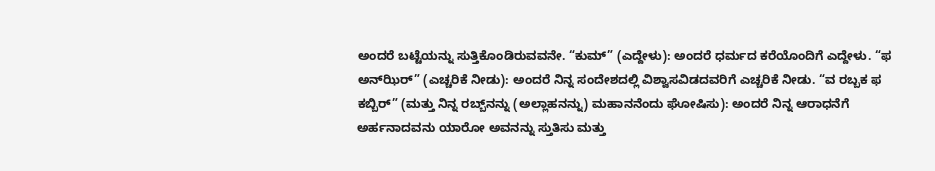ಅಂದರೆ ಬಟ್ಟೆಯನ್ನು ಸುತ್ತಿಕೊಂಡಿರುವವನೇ. “ಕುಮ್” (ಎದ್ದೇಳು): ಅಂದರೆ ಧರ್ಮದ ಕರೆಯೊಂದಿಗೆ ಎದ್ದೇಳು. “ಫ ಅನ್‌ಝಿರ್” (ಎಚ್ಚರಿಕೆ ನೀಡು): ಅಂದರೆ ನಿನ್ನ ಸಂದೇಶದಲ್ಲಿ ವಿಶ್ವಾಸವಿಡದವರಿಗೆ ಎಚ್ಚರಿಕೆ ನೀಡು. “ವ ರಬ್ಬಕ ಫ ಕಬ್ಬಿರ್” (ಮತ್ತು ನಿನ್ನ ರಬ್ಬ್‌ನನ್ನು (ಅಲ್ಲಾಹನನ್ನು) ಮಹಾನನೆಂದು ಘೋಷಿಸು): ಅಂದರೆ ನಿನ್ನ ಆರಾಧನೆಗೆ ಅರ್ಹನಾದವನು ಯಾರೋ ಅವನನ್ನು ಸ್ತುತಿಸು ಮತ್ತು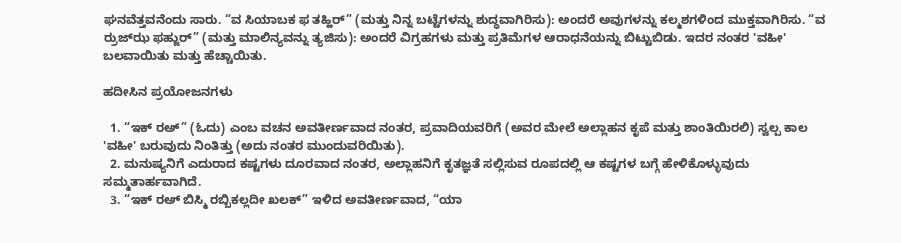ಘನವೆತ್ತವನೆಂದು ಸಾರು. “ವ ಸಿಯಾಬಕ ಫ ತಹ್ಹಿರ್” (ಮತ್ತು ನಿನ್ನ ಬಟ್ಟೆಗಳನ್ನು ಶುದ್ಧವಾಗಿರಿಸು): ಅಂದರೆ ಅವುಗಳನ್ನು ಕಲ್ಮಶಗಳಿಂದ ಮುಕ್ತವಾಗಿರಿಸು. “ವ ರ್ರುಜ್‍‌ಝ ಫಹ್ಜುರ್” (ಮತ್ತು ಮಾಲಿನ್ಯವನ್ನು ತ್ಯಜಿಸು): ಅಂದರೆ ವಿಗ್ರಹಗಳು ಮತ್ತು ಪ್ರತಿಮೆಗಳ ಆರಾಧನೆಯನ್ನು ಬಿಟ್ಟುಬಿಡು. ಇದರ ನಂತರ 'ವಹೀ' ಬಲವಾಯಿತು ಮತ್ತು ಹೆಚ್ಚಾಯಿತು.

ಹದೀಸಿನ ಪ್ರಯೋಜನಗಳು

  1. “ಇಕ್ ರಅ್” (ಓದು) ಎಂಬ ವಚನ ಅವತೀರ್ಣವಾದ ನಂತರ, ಪ್ರವಾದಿಯವರಿಗೆ (ಅವರ ಮೇಲೆ ಅಲ್ಲಾಹನ ಕೃಪೆ ಮತ್ತು ಶಾಂತಿಯಿರಲಿ) ಸ್ವಲ್ಪ ಕಾಲ 'ವಹೀ' ಬರುವುದು ನಿಂತಿತ್ತು (ಅದು ನಂತರ ಮುಂದುವರಿಯಿತು).
  2. ಮನುಷ್ಯನಿಗೆ ಎದುರಾದ ಕಷ್ಟಗಳು ದೂರವಾದ ನಂತರ, ಅಲ್ಲಾಹನಿಗೆ ಕೃತಜ್ಞತೆ ಸಲ್ಲಿಸುವ ರೂಪದಲ್ಲಿ ಆ ಕಷ್ಟಗಳ ಬಗ್ಗೆ ಹೇಳಿಕೊಳ್ಳುವುದು ಸಮ್ಮತಾರ್ಹವಾಗಿದೆ.
  3. “ಇಕ್ ರಅ್ ಬಿಸ್ಮಿ ರಬ್ಬಿಕಲ್ಲದೀ ಖಲಕ್” ಇಳಿದ ಅವತೀರ್ಣವಾದ, “ಯಾ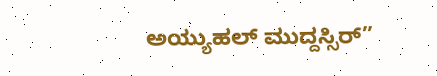ಅಯ್ಯುಹಲ್ ಮುದ್ದಸ್ಸಿರ್”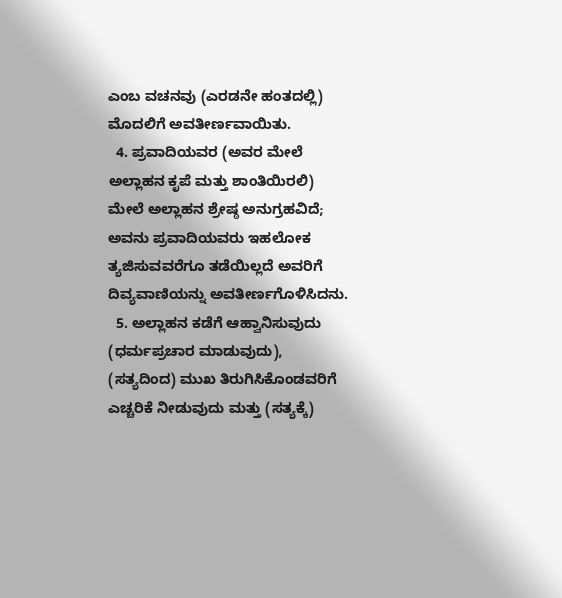ಎಂಬ ವಚನವು (ಎರಡನೇ ಹಂತದಲ್ಲಿ) ಮೊದಲಿಗೆ ಅವತೀರ್ಣವಾಯಿತು.
  4. ಪ್ರವಾದಿಯವರ (ಅವರ ಮೇಲೆ ಅಲ್ಲಾಹನ ಕೃಪೆ ಮತ್ತು ಶಾಂತಿಯಿರಲಿ) ಮೇಲೆ ಅಲ್ಲಾಹನ ಶ್ರೇಷ್ಠ ಅನುಗ್ರಹವಿದೆ; ಅವನು ಪ್ರವಾದಿಯವರು ಇಹಲೋಕ ತ್ಯಜಿಸುವವರೆಗೂ ತಡೆಯಿಲ್ಲದೆ ಅವರಿಗೆ ದಿವ್ಯವಾಣಿಯನ್ನು ಅವತೀರ್ಣಗೊಳಿಸಿದನು.
  5. ಅಲ್ಲಾಹನ ಕಡೆಗೆ ಆಹ್ವಾನಿಸುವುದು (ಧರ್ಮಪ್ರಚಾರ ಮಾಡುವುದು), (ಸತ್ಯದಿಂದ) ಮುಖ ತಿರುಗಿಸಿಕೊಂಡವರಿಗೆ ಎಚ್ಚರಿಕೆ ನೀಡುವುದು ಮತ್ತು (ಸತ್ಯಕ್ಕೆ)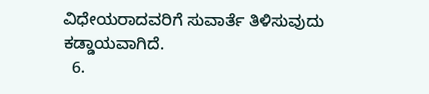ವಿಧೇಯರಾದವರಿಗೆ ಸುವಾರ್ತೆ ತಿಳಿಸುವುದು ಕಡ್ಡಾಯವಾಗಿದೆ.
  6.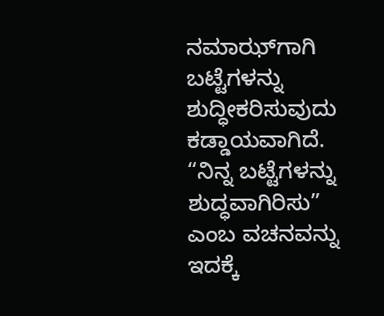ನಮಾಝ್‌ಗಾಗಿ ಬಟ್ಟೆಗಳನ್ನು ಶುದ್ಧೀಕರಿಸುವುದು ಕಡ್ಡಾಯವಾಗಿದೆ. “ನಿನ್ನ ಬಟ್ಟೆಗಳನ್ನು ಶುದ್ಧವಾಗಿರಿಸು” ಎಂಬ ವಚನವನ್ನು ಇದಕ್ಕೆ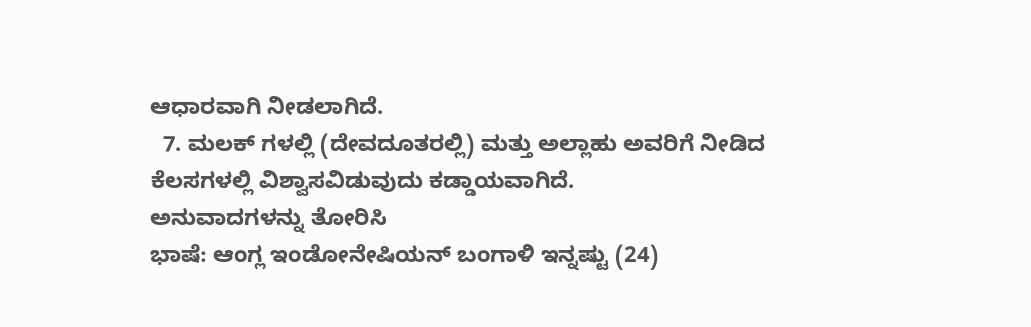ಆಧಾರವಾಗಿ ನೀಡಲಾಗಿದೆ.
  7. ಮಲಕ್ ಗಳಲ್ಲಿ (ದೇವದೂತರಲ್ಲಿ) ಮತ್ತು ಅಲ್ಲಾಹು ಅವರಿಗೆ ನೀಡಿದ ಕೆಲಸಗಳಲ್ಲಿ ವಿಶ್ವಾಸವಿಡುವುದು ಕಡ್ಡಾಯವಾಗಿದೆ.
ಅನುವಾದಗಳನ್ನು ತೋರಿಸಿ
ಭಾಷೆ: ಆಂಗ್ಲ ಇಂಡೋನೇಷಿಯನ್ ಬಂಗಾಳಿ ಇನ್ನಷ್ಟು (24)